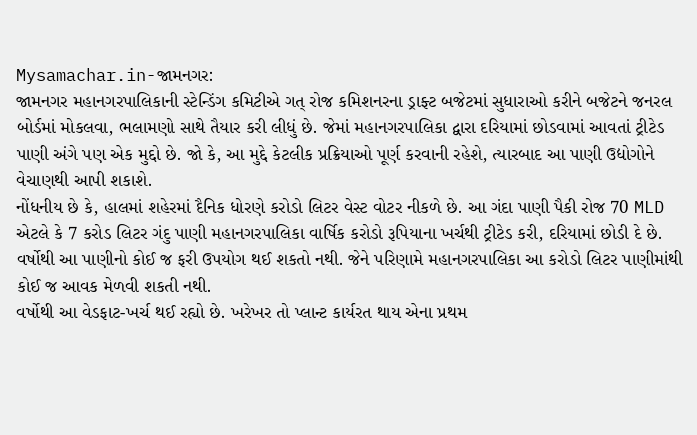Mysamachar.in-જામનગર:
જામનગર મહાનગરપાલિકાની સ્ટેન્ડિંગ કમિટીએ ગત્ રોજ કમિશનરના ડ્રાફ્ટ બજેટમાં સુધારાઓ કરીને બજેટને જનરલ બોર્ડમાં મોકલવા, ભલામણો સાથે તૈયાર કરી લીધું છે. જેમાં મહાનગરપાલિકા દ્વારા દરિયામાં છોડવામાં આવતાં ટ્રીટેડ પાણી અંગે પણ એક મુદ્દો છે. જો કે, આ મુદ્દે કેટલીક પ્રક્રિયાઓ પૂર્ણ કરવાની રહેશે, ત્યારબાદ આ પાણી ઉદ્યોગોને વેચાણથી આપી શકાશે.
નોંધનીય છે કે, હાલમાં શહેરમાં દૈનિક ધોરણે કરોડો લિટર વેસ્ટ વોટર નીકળે છે. આ ગંદા પાણી પૈકી રોજ 70 MLD એટલે કે 7 કરોડ લિટર ગંદુ પાણી મહાનગરપાલિકા વાર્ષિક કરોડો રૂપિયાના ખર્ચથી ટ્રીટેડ કરી, દરિયામાં છોડી દે છે. વર્ષોથી આ પાણીનો કોઈ જ ફરી ઉપયોગ થઈ શકતો નથી. જેને પરિણામે મહાનગરપાલિકા આ કરોડો લિટર પાણીમાંથી કોઈ જ આવક મેળવી શકતી નથી.
વર્ષોથી આ વેડફાટ-ખર્ચ થઈ રહ્યો છે. ખરેખર તો પ્લાન્ટ કાર્યરત થાય એના પ્રથમ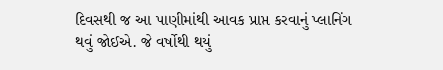દિવસથી જ આ પાણીમાંથી આવક પ્રાપ્ત કરવાનું પ્લાનિંગ થવું જોઈએ. જે વર્ષોથી થયું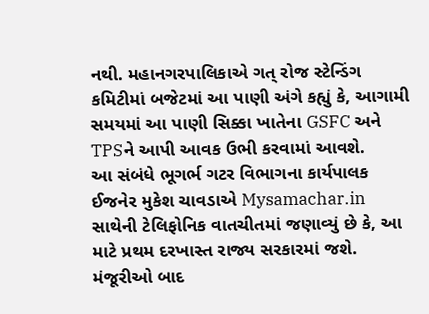નથી. મહાનગરપાલિકાએ ગત્ રોજ સ્ટેન્ડિંગ કમિટીમાં બજેટમાં આ પાણી અંગે કહ્યું કે, આગામી સમયમાં આ પાણી સિક્કા ખાતેના GSFC અને TPSને આપી આવક ઉભી કરવામાં આવશે.
આ સંબંધે ભૂગર્ભ ગટર વિભાગના કાર્યપાલક ઈજનેર મુકેશ ચાવડાએ Mysamachar.in સાથેની ટેલિફોનિક વાતચીતમાં જણાવ્યું છે કે, આ માટે પ્રથમ દરખાસ્ત રાજ્ય સરકારમાં જશે. મંજૂરીઓ બાદ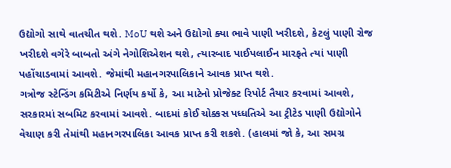ઉદ્યોગો સાથે વાતચીત થશે. MoU થશે અને ઉદ્યોગો ક્યા ભાવે પાણી ખરીદશે, કેટલું પાણી રોજ ખરીદશે વગેરે બાબતો અંગે નેગોશિએશન થશે, ત્યારબાદ પાઈપલાઈન મારફતે ત્યાં પાણી પહોંચાડવામાં આવશે. જેમાંથી મહાનગરપાલિકાને આવક પ્રાપ્ત થશે.
ગત્રોજ સ્ટેન્ડિંગ કમિટીએ નિર્ણય કર્યો કે, આ માટેનો પ્રોજેક્ટ રિપોર્ટ તૈયાર કરવામાં આવશે, સરકારમાં સબમિટ કરવામાં આવશે. બાદમાં કોઈ ચોક્કસ પધ્ધતિએ આ ટ્રીટેડ પાણી ઉદ્યોગોને વેચાણ કરી તેમાંથી મહાનગરપાલિકા આવક પ્રાપ્ત કરી શકશે. (હાલમાં જો કે, આ સમગ્ર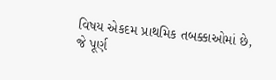વિષય એકદમ પ્રાથમિક તબક્કાઓમાં છે, જે પૂર્ણ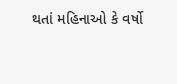થતાં મહિનાઓ કે વર્ષો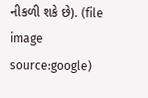નીકળી શકે છે). (file image source:google)